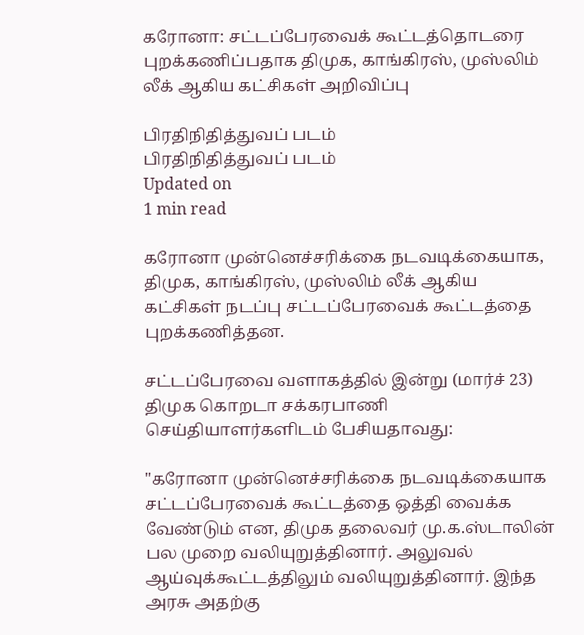கரோனா: சட்டப்பேரவைக் கூட்டத்தொடரை புறக்கணிப்பதாக திமுக, காங்கிரஸ், முஸ்லிம் லீக் ஆகிய கட்சிகள் அறிவிப்பு

பிரதிநிதித்துவப் படம்
பிரதிநிதித்துவப் படம்
Updated on
1 min read

கரோனா முன்னெச்சரிக்கை நடவடிக்கையாக, திமுக, காங்கிரஸ், முஸ்லிம் லீக் ஆகிய கட்சிகள் நடப்பு சட்டப்பேரவைக் கூட்டத்தை புறக்கணித்தன.

சட்டப்பேரவை வளாகத்தில் இன்று (மார்ச் 23) திமுக கொறடா சக்கரபாணி செய்தியாளர்களிடம் பேசியதாவது:

"கரோனா முன்னெச்சரிக்கை நடவடிக்கையாக சட்டப்பேரவைக் கூட்டத்தை ஒத்தி வைக்க வேண்டும் என, திமுக தலைவர் மு.க.ஸ்டாலின் பல முறை வலியுறுத்தினார். அலுவல் ஆய்வுக்கூட்டத்திலும் வலியுறுத்தினார். இந்த அரசு அதற்கு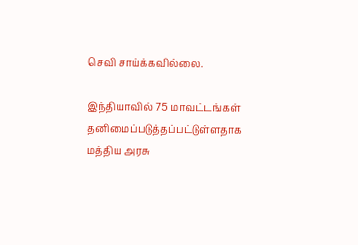செவி சாய்க்கவில்லை.

இந்தியாவில் 75 மாவட்டங்கள் தனிமைப்படுத்தப்பட்டுள்ளதாக மத்திய அரசு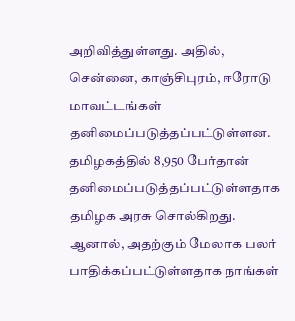அறிவித்துள்ளது. அதில், சென்னை, காஞ்சிபுரம், ஈரோடு மாவட்டங்கள் தனிமைப்படுத்தப்பட்டுள்ளன. தமிழகத்தில் 8,950 பேர்தான் தனிமைப்படுத்தப்பட்டுள்ளதாக தமிழக அரசு சொல்கிறது. ஆனால், அதற்கும் மேலாக பலர் பாதிக்கப்பட்டுள்ளதாக நாங்கள்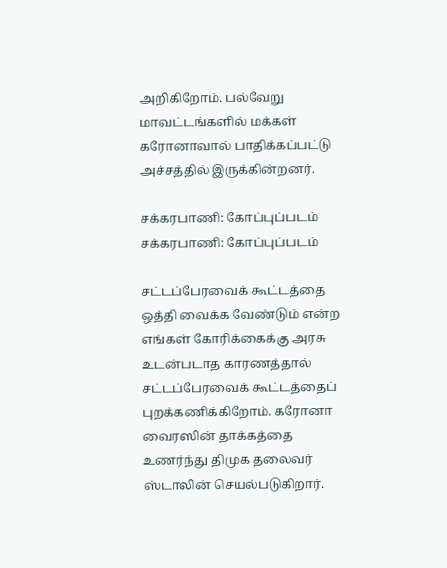அறிகிறோம். பல்வேறு மாவட்டங்களில் மக்கள் கரோனாவால் பாதிக்கப்பட்டு அச்சத்தில் இருக்கின்றனர்.

சக்கரபாணி: கோப்புப்படம்
சக்கரபாணி: கோப்புப்படம்

சட்டப்பேரவைக் கூட்டத்தை ஒத்தி வைக்க வேண்டும் என்ற எங்கள் கோரிக்கைக்கு அரசு உடன்படாத காரணத்தால் சட்டப்பேரவைக் கூட்டத்தைப் புறக்கணிக்கிறோம். கரோனா வைரஸின் தாக்கத்தை உணர்ந்து திமுக தலைவர் ஸ்டாலின் செயல்படுகிறார்.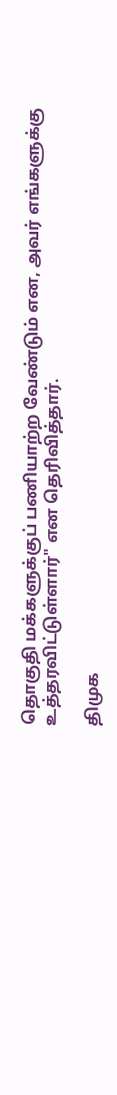தொகுதி மக்களுக்குப் பணியாற்ற வேண்டும் என, அவர் எங்களுக்கு உத்தரவிட்டுள்ளார்" என தெரிவித்தார்.

திமுக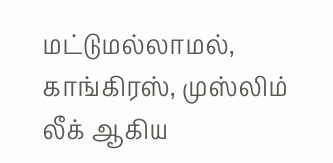மட்டுமல்லாமல், காங்கிரஸ், முஸ்லிம் லீக் ஆகிய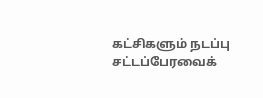கட்சிகளும் நடப்பு சட்டப்பேரவைக்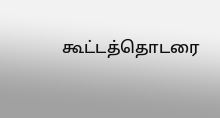கூட்டத்தொடரை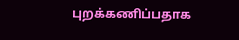புறக்கணிப்பதாக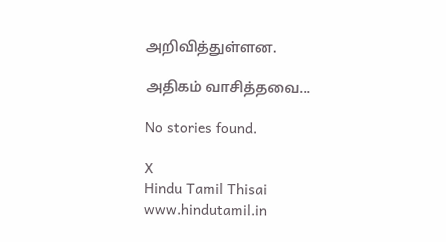அறிவித்துள்ளன.

அதிகம் வாசித்தவை...

No stories found.

X
Hindu Tamil Thisai
www.hindutamil.in